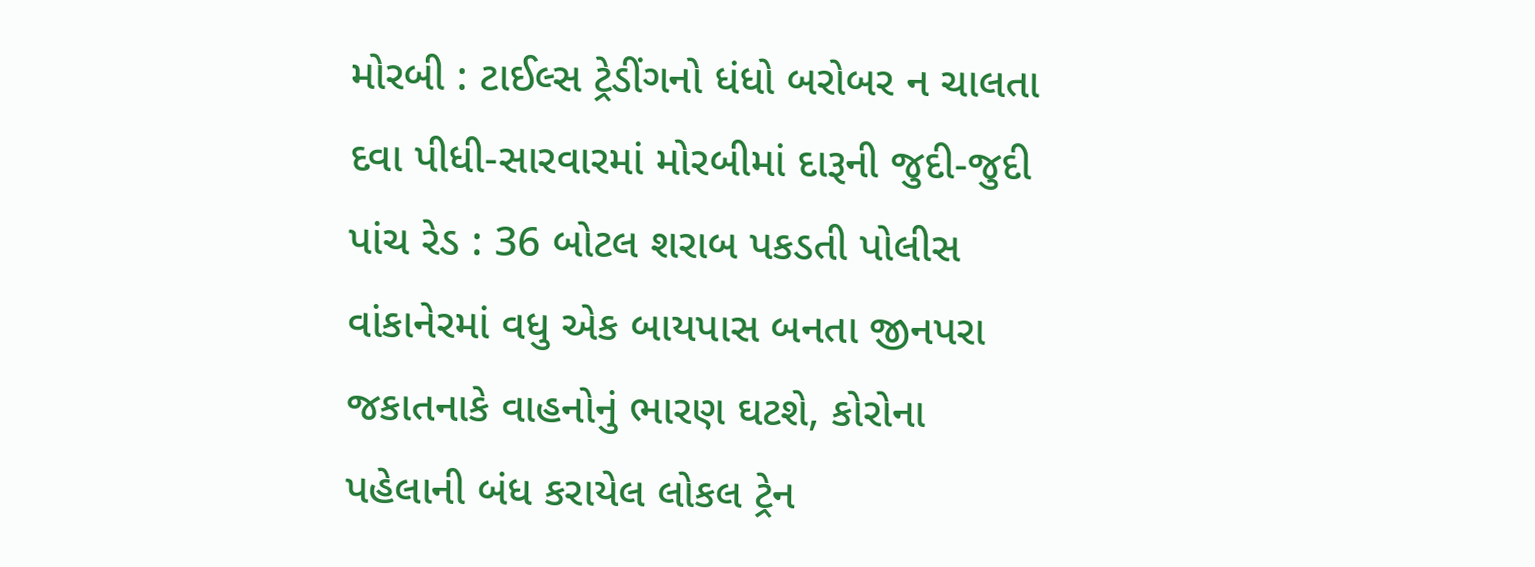મોરબી : ટાઈલ્સ ટ્રેડીંગનો ધંધો બરોબર ન ચાલતા દવા પીધી-સારવારમાં મોરબીમાં દારૂની જુદી-જુદી પાંચ રેડ : 36 બોટલ શરાબ પકડતી પોલીસ વાંકાનેરમાં વધુ એક બાયપાસ બનતા જીનપરા જકાતનાકે વાહનોનું ભારણ ઘટશે, કોરોના પહેલાની બંધ કરાયેલ લોકલ ટ્રેન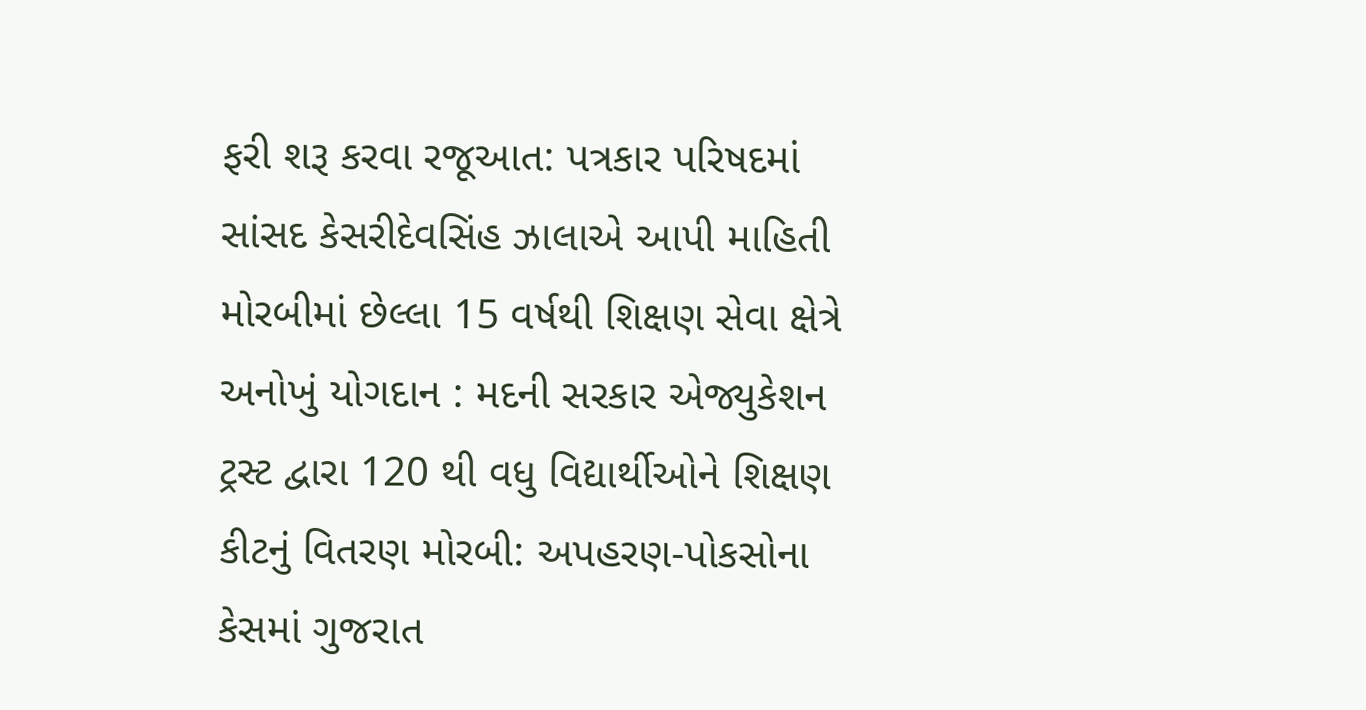ફરી શરૂ કરવા રજૂઆત: પત્રકાર પરિષદમાં સાંસદ કેસરીદેવસિંહ ઝાલાએ આપી માહિતી મોરબીમાં છેલ્લા 15 વર્ષથી શિક્ષણ સેવા ક્ષેત્રે અનોખું યોગદાન : મદની સરકાર એજ્યુકેશન ટ્રસ્ટ દ્વારા 120 થી વધુ વિદ્યાર્થીઓને શિક્ષણ કીટનું વિતરણ મોરબી: અપહરણ-પોકસોના કેસમાં ગુજરાત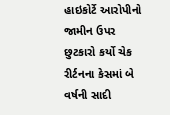હાઇકોર્ટે આરોપીનો જામીન ઉપર છુટકારો કર્યો ચેક રીર્ટનના કેસમાં બે વર્ષની સાદી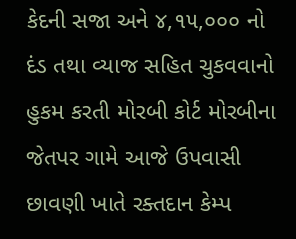કેદની સજા અને ૪,૧૫,૦૦૦ નો દંડ તથા વ્યાજ સહિત ચુકવવાનો હુકમ કરતી મોરબી કોર્ટ મોરબીના જેતપર ગામે આજે ઉપવાસી છાવણી ખાતે રક્તદાન કેમ્પ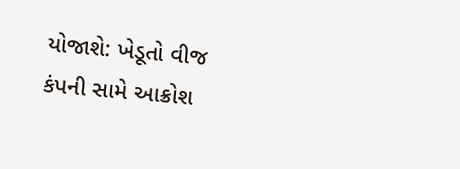યોજાશે: ખેડૂતો વીજ કંપની સામે આક્રોશ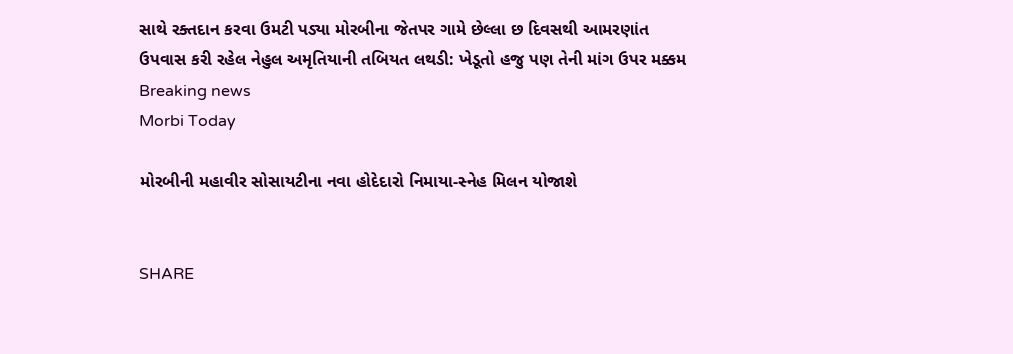સાથે રક્તદાન કરવા ઉમટી પડ્યા મોરબીના જેતપર ગામે છેલ્લા છ દિવસથી આમરણાંત ઉપવાસ કરી રહેલ નેહુલ અમૃતિયાની તબિયત લથડી: ખેડૂતો હજુ પણ તેની માંગ ઉપર મક્કમ
Breaking news
Morbi Today

મોરબીની મહાવીર સોસાયટીના નવા હોદેદારો નિમાયા-સ્નેહ મિલન યોજાશે


SHARE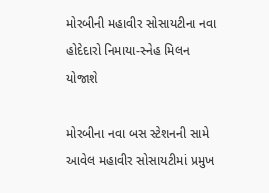મોરબીની મહાવીર સોસાયટીના નવા હોદેદારો નિમાયા-સ્નેહ મિલન યોજાશે

મોરબીના નવા બસ સ્ટેશનની સામે આવેલ મહાવીર સોસાયટીમાં પ્રમુખ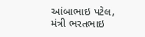આંબાભાઇ પટેલ, મંત્રી ભરતભાઇ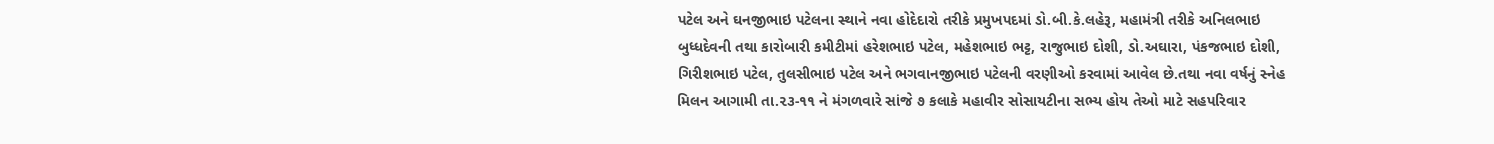પટેલ અને ઘનજીભાઇ પટેલના સ્થાને નવા હોદેદારો તરીકે પ્રમુખપદમાં ડો.બી.કે.લહેરૂ, મહામંત્રી તરીકે અનિલભાઇ બુધ્ધદેવની તથા કારોબારી કમીટીમાં હરેશભાઇ પટેલ, મહેશભાઇ ભટ્ટ, રાજુભાઇ દોશી, ડો.અઘારા, પંકજભાઇ દોશી, ગિરીશભાઇ પટેલ, તુલસીભાઇ પટેલ અને ભગવાનજીભાઇ પટેલની વરણીઓ કરવામાં આવેલ છે.તથા નવા વર્ષનું સ્નેહ મિલન આગામી તા.૨૩-૧૧ ને મંગળવારે સાંજે ૭ કલાકે મહાવીર સોસાયટીના સભ્ય હોય તેઓ માટે સહપરિવાર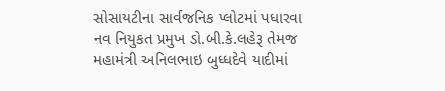સોસાયટીના સાર્વજનિક પ્લોટમાં પધારવા નવ નિયુકત પ્રમુખ ડો.બી.કે.લહેરૂ તેમજ મહામંત્રી અનિલભાઇ બુધ્ધદેવે યાદીમાં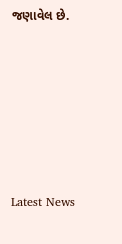જણાવેલ છે.






Latest News